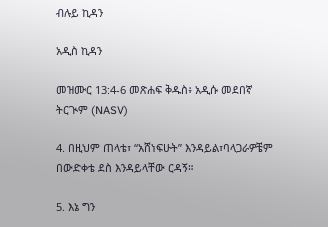ብሉይ ኪዳን

አዲስ ኪዳን

መዝሙር 13:4-6 መጽሐፍ ቅዱስ፥ አዲሱ መደበኛ ትርጒም (NASV)

4. በዚህም ጠላቴ፣ “አሸነፍሁት” እንዳይል፣ባላጋራዎቼም በውድቀቴ ደስ እንዳይላቸው ርዳኝ።

5. እኔ ግን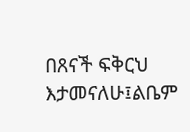በጸናች ፍቅርህ እታመናለሁ፤ልቤም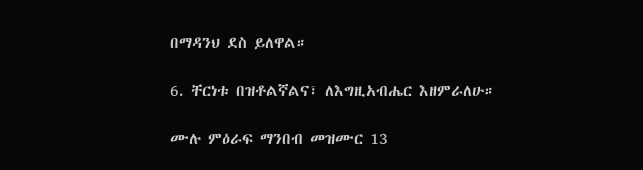በማዳንህ ደስ ይለዋል።

6. ቸርነቱ በዝቶልኛልና፣ ለእግዚአብሔር እዘምራለሁ።

ሙሉ ምዕራፍ ማንበብ መዝሙር 13